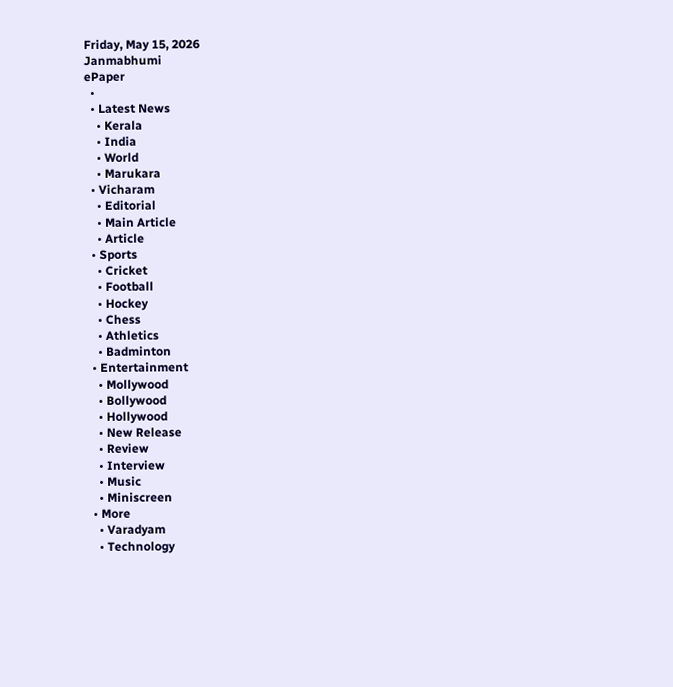Friday, May 15, 2026
Janmabhumi
ePaper
  •
  • Latest News
    • Kerala
    • India
    • World
    • Marukara
  • Vicharam
    • Editorial
    • Main Article
    • Article
  • Sports
    • Cricket
    • Football
    • Hockey
    • Chess
    • Athletics
    • Badminton
  • Entertainment
    • Mollywood
    • Bollywood
    • Hollywood
    • New Release
    • Review
    • Interview
    • Music
    • Miniscreen
  • More
    • Varadyam
    • Technology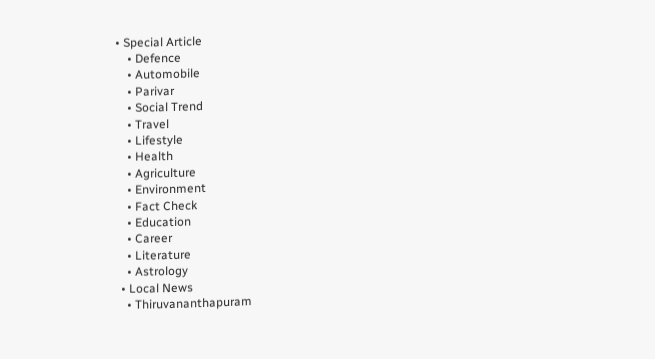• Special Article
    • Defence
    • Automobile
    • Parivar
    • Social Trend
    • Travel
    • Lifestyle
    • Health
    • Agriculture
    • Environment
    • Fact Check
    • Education
    • Career
    • Literature
    • Astrology
  • Local News
    • Thiruvananthapuram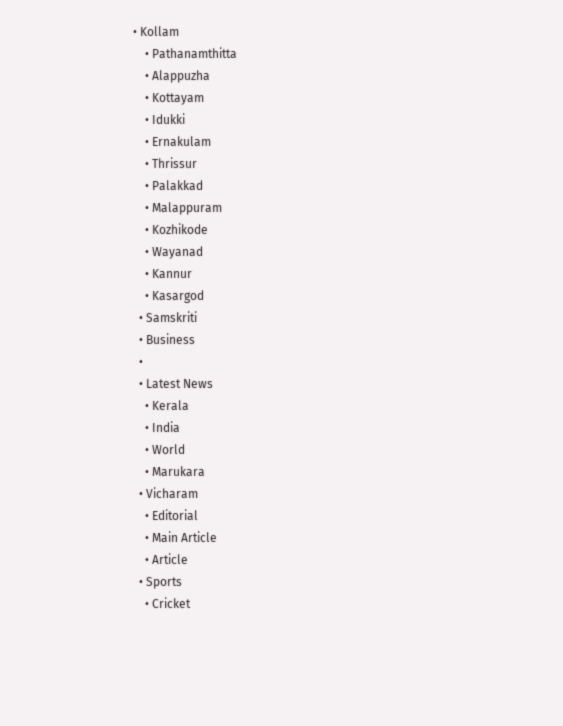• Kollam
    • Pathanamthitta
    • Alappuzha
    • Kottayam
    • Idukki
    • Ernakulam
    • Thrissur
    • Palakkad
    • Malappuram
    • Kozhikode
    • Wayanad
    • Kannur
    • Kasargod
  • Samskriti
  • Business
  •
  • Latest News
    • Kerala
    • India
    • World
    • Marukara
  • Vicharam
    • Editorial
    • Main Article
    • Article
  • Sports
    • Cricket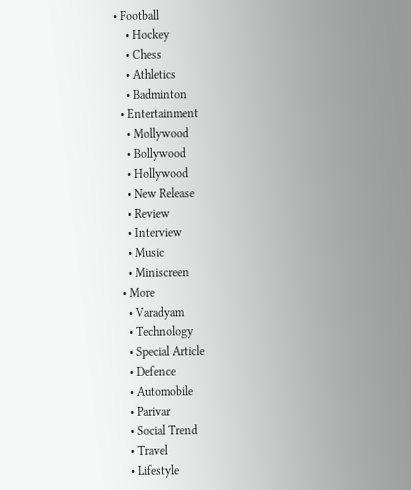• Football
    • Hockey
    • Chess
    • Athletics
    • Badminton
  • Entertainment
    • Mollywood
    • Bollywood
    • Hollywood
    • New Release
    • Review
    • Interview
    • Music
    • Miniscreen
  • More
    • Varadyam
    • Technology
    • Special Article
    • Defence
    • Automobile
    • Parivar
    • Social Trend
    • Travel
    • Lifestyle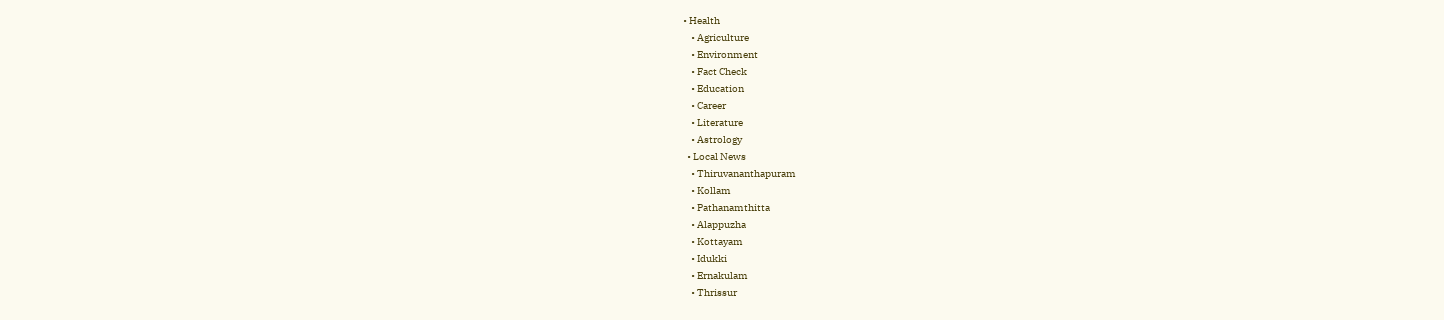• Health
    • Agriculture
    • Environment
    • Fact Check
    • Education
    • Career
    • Literature
    • Astrology
  • Local News
    • Thiruvananthapuram
    • Kollam
    • Pathanamthitta
    • Alappuzha
    • Kottayam
    • Idukki
    • Ernakulam
    • Thrissur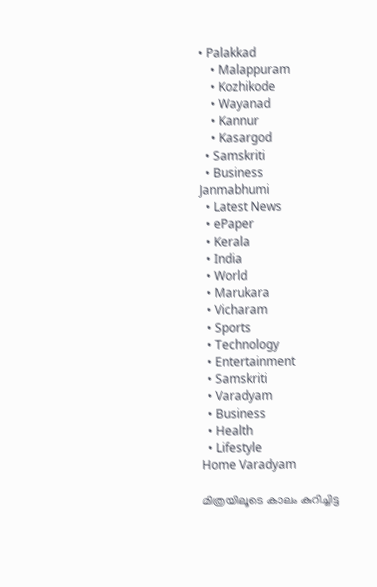• Palakkad
    • Malappuram
    • Kozhikode
    • Wayanad
    • Kannur
    • Kasargod
  • Samskriti
  • Business
Janmabhumi
  • Latest News
  • ePaper
  • Kerala
  • India
  • World
  • Marukara
  • Vicharam
  • Sports
  • Technology
  • Entertainment
  • Samskriti
  • Varadyam
  • Business
  • Health
  • Lifestyle
Home Varadyam

മിത്രയിലൂടെ കാലം കുറിച്ചിട്ട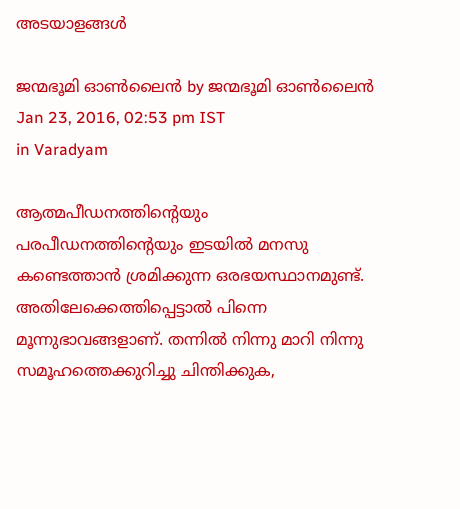അടയാളങ്ങള്‍

ജന്മഭൂമി ഓണ്‍ലൈന്‍ by ജന്മഭൂമി ഓണ്‍ലൈന്‍
Jan 23, 2016, 02:53 pm IST
in Varadyam

ആത്മപീഡനത്തിന്റെയും പരപീഡനത്തിന്റെയും ഇടയില്‍ മനസു കണ്ടെത്താന്‍ ശ്രമിക്കുന്ന ഒരഭയസ്ഥാനമുണ്ട്. അതിലേക്കെത്തിപ്പെട്ടാല്‍ പിന്നെ മൂന്നുഭാവങ്ങളാണ്. തന്നില്‍ നിന്നു മാറി നിന്നു സമൂഹത്തെക്കുറിച്ചു ചിന്തിക്കുക,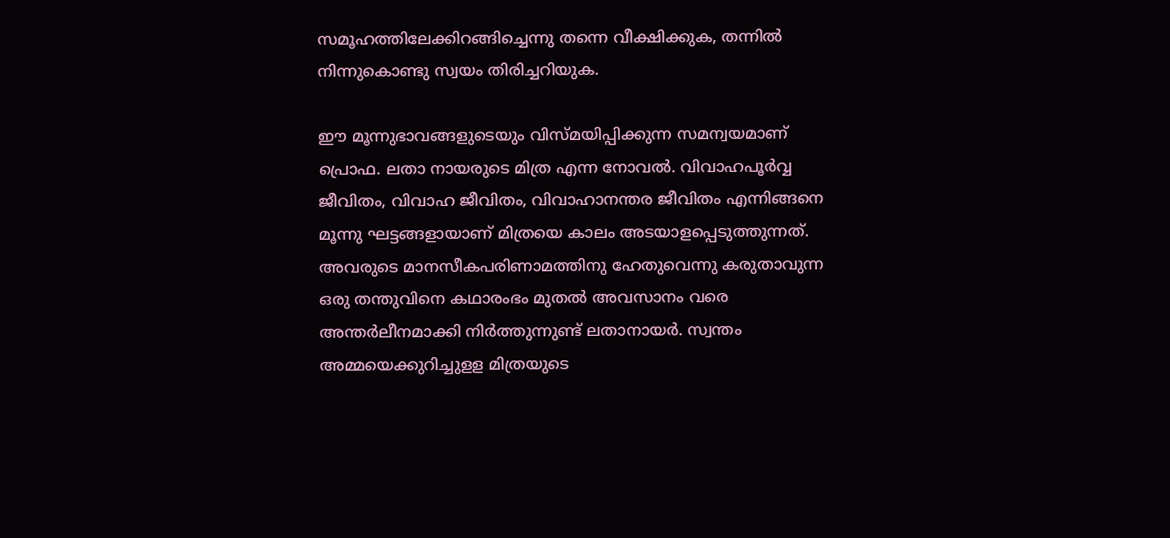സമൂഹത്തിലേക്കിറങ്ങിച്ചെന്നു തന്നെ വീക്ഷിക്കുക, തന്നില്‍ നിന്നുകൊണ്ടു സ്വയം തിരിച്ചറിയുക.

ഈ മൂന്നുഭാവങ്ങളുടെയും വിസ്മയിപ്പിക്കുന്ന സമന്വയമാണ് പ്രൊഫ. ലതാ നായരുടെ മിത്ര എന്ന നോവല്‍. വിവാഹപൂര്‍വ്വ ജീവിതം, വിവാഹ ജീവിതം, വിവാഹാനന്തര ജീവിതം എന്നിങ്ങനെ മൂന്നു ഘട്ടങ്ങളായാണ് മിത്രയെ കാലം അടയാളപ്പെടുത്തുന്നത്. അവരുടെ മാനസീകപരിണാമത്തിനു ഹേതുവെന്നു കരുതാവുന്ന ഒരു തന്തുവിനെ കഥാരംഭം മുതല്‍ അവസാനം വരെ അന്തര്‍ലീനമാക്കി നിര്‍ത്തുന്നുണ്ട് ലതാനായര്‍. സ്വന്തം അമ്മയെക്കുറിച്ചുളള മിത്രയുടെ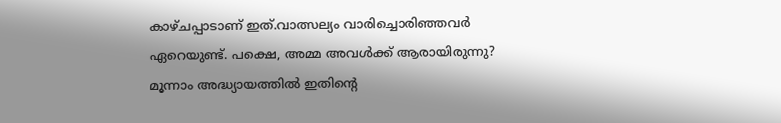കാഴ്ചപ്പാടാണ് ഇത്.വാത്സല്യം വാരിച്ചൊരിഞ്ഞവര്‍ ഏറെയുണ്ട്. പക്ഷെ, അമ്മ അവള്‍ക്ക് ആരായിരുന്നു? മൂന്നാം അദ്ധ്യായത്തില്‍ ഇതിന്റെ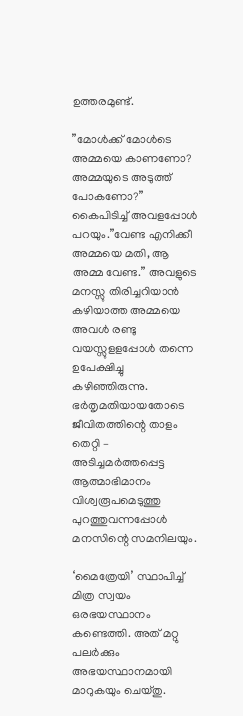ഉത്തരമുണ്ട്.

”മോള്‍ക്ക് മോള്‍ടെ അമ്മയെ കാണണോ? അമ്മയുടെ അടുത്ത് പോകണോ?” കൈപിടിച്ച് അവളപ്പോള്‍ പറയും.”വേണ്ട എനിക്കീ അമ്മയെ മതി, ആ അമ്മ വേണ്ട.” അവളുടെ മനസ്സു തിരിച്ചറിയാന്‍ കഴിയാത്ത അമ്മയെ അവള്‍ രണ്ടു വയസ്സുളളപ്പോള്‍ തന്നെ ഉപേക്ഷിച്ചു കഴിഞ്ഞിരുന്നു. ഭര്‍തൃമതിയായതോടെ ജീവിതത്തിന്റെ താളം തെറ്റി – അടിച്ചമര്‍ത്തപ്പെട്ട ആത്മാഭിമാനം വിശ്വരൂപമെടുത്തു പുറത്തുവന്നപ്പോള്‍ മനസിന്റെ സമനിലയും.

‘മൈത്രേയി’ സ്ഥാപിച്ച് മിത്ര സ്വയം ഒരഭയസ്ഥാനം കണ്ടെത്തി. അത് മറ്റു പലര്‍ക്കും അഭയസ്ഥാനമായി മാറുകയും ചെയ്തു.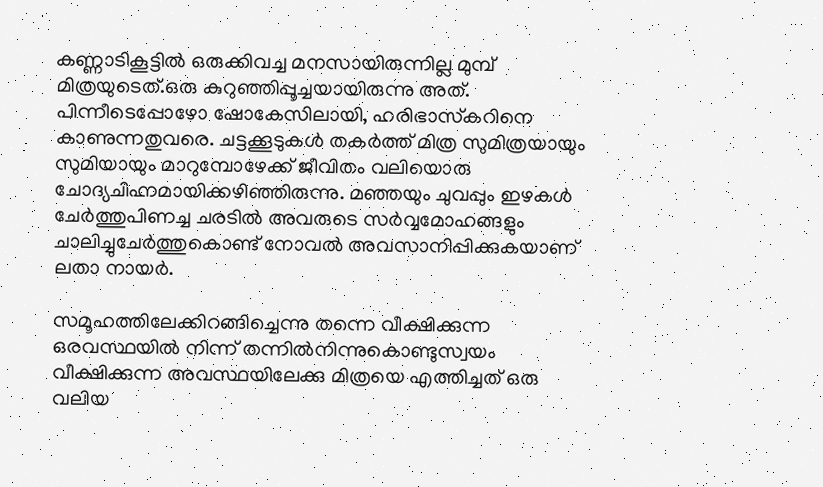കണ്ണാടികൂട്ടില്‍ ഒരുക്കിവച്ച മനസായിരുന്നില്ല മുമ്പ് മിത്രയുടെത്.ഒരു കുറുഞ്ഞിപ്പൂച്ചയായിരുന്നു അത്. പിന്നീടെപ്പോഴോ ഷോകേസിലായി, ഹരിഭാസ്‌കറിനെ കാണുന്നതുവരെ. ചട്ടക്കൂടുകള്‍ തകര്‍ത്ത് മിത്ര സുമിത്രയായും സുമിയായും മാറുമ്പോഴേക്ക് ജീവിതം വലിയൊരു ചോദ്യചിഹ്നമായിക്കഴിഞ്ഞിരുന്നു. മഞ്ഞയും ചുവപ്പും ഇഴകള്‍ ചേര്‍ത്തുപിണച്ച ചരടില്‍ അവരുടെ സര്‍വ്വമോഹങ്ങളും ചാലിച്ചുചേര്‍ത്തുകൊണ്ട് നോവല്‍ അവസാനിപ്പിക്കുകയാണ് ലതാ നായര്‍.

സമൂഹത്തിലേക്കിറങ്ങിച്ചെന്നു തന്നെ വീക്ഷിക്കുന്ന ഒരവസ്ഥയില്‍ നിന്ന് തന്നില്‍നിന്നുകൊണ്ടുസ്വയം വീക്ഷിക്കുന്ന അവസ്ഥയിലേക്കു മിത്രയെ എത്തിച്ചത് ഒരു വലിയ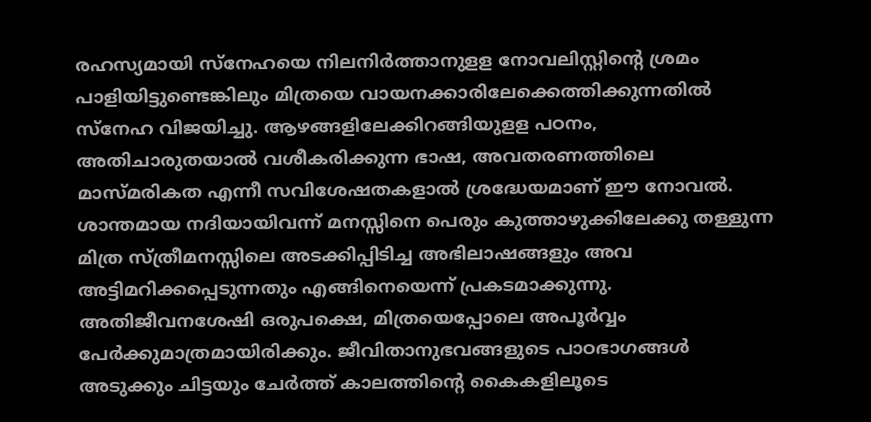രഹസ്യമായി സ്‌നേഹയെ നിലനിര്‍ത്താനുളള നോവലിസ്റ്റിന്റെ ശ്രമം പാളിയിട്ടുണ്ടെങ്കിലും മിത്രയെ വായനക്കാരിലേക്കെത്തിക്കുന്നതില്‍ സ്‌നേഹ വിജയിച്ചു. ആഴങ്ങളിലേക്കിറങ്ങിയുളള പഠനം, അതിചാരുതയാല്‍ വശീകരിക്കുന്ന ഭാഷ, അവതരണത്തിലെ മാസ്മരികത എന്നീ സവിശേഷതകളാല്‍ ശ്രദ്ധേയമാണ് ഈ നോവല്‍. ശാന്തമായ നദിയായിവന്ന് മനസ്സിനെ പെരും കുത്താഴുക്കിലേക്കു തള്ളുന്ന മിത്ര സ്ത്രീമനസ്സിലെ അടക്കിപ്പിടിച്ച അഭിലാഷങ്ങളും അവ അട്ടിമറിക്കപ്പെടുന്നതും എങ്ങിനെയെന്ന് പ്രകടമാക്കുന്നു. അതിജീവനശേഷി ഒരുപക്ഷെ, മിത്രയെപ്പോലെ അപൂര്‍വ്വം പേര്‍ക്കുമാത്രമായിരിക്കും. ജീവിതാനുഭവങ്ങളുടെ പാഠഭാഗങ്ങള്‍ അടുക്കും ചിട്ടയും ചേര്‍ത്ത് കാലത്തിന്റെ കൈകളിലൂടെ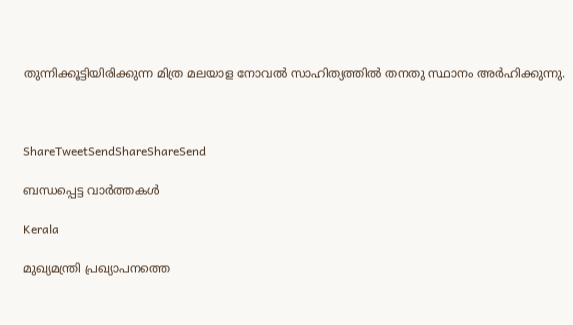തുന്നിക്കൂട്ടിയിരിക്കുന്ന മിത്ര മലയാള നോവല്‍ സാഹിത്യത്തില്‍ തനതു സ്ഥാനം അര്‍ഹിക്കുന്നു.



ShareTweetSendShareShareSend

ബന്ധപ്പെട്ട വാര്‍ത്തകള്‍

Kerala

മുഖ്യമന്ത്രി പ്രഖ്യാപനത്തെ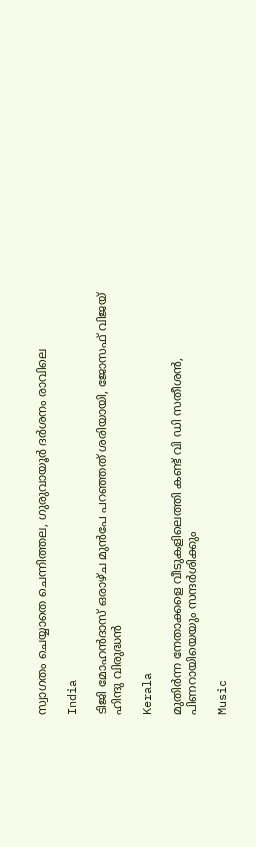സ്വാഗതം ചെയ്യാതെ ചെന്നിത്തല, ഗുരുവായൂര്‍ ദര്‍ശനം രാവിലെ

India

ടിജി മോഹന്‍ദാസ് ഒരാഴ്ച മുന്‍പേ പറഞ്ഞത് ശരിയായി, ജോസഫ് വിജയ് ഹിന്ദു വിരുദ്ധന്‍

Kerala

മുതിര്‍ന്ന നേതാക്കളെ വീടുകളിലെത്തി കണ്ട് വി ഡി സതീശന്‍, പിണറായിയെയും സന്ദര്‍ശിക്കും

Music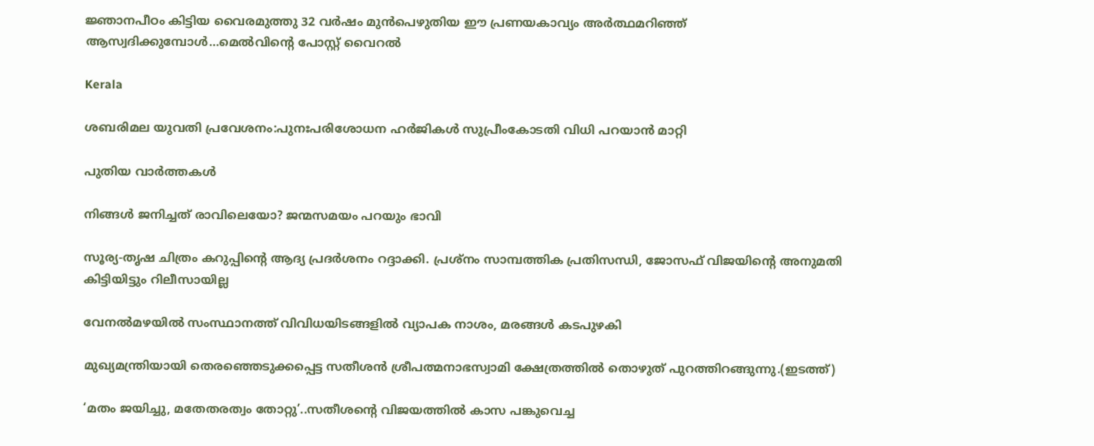ജ്ഞാനപീഠം കിട്ടിയ വൈരമുത്തു 32 വര്‍ഷം മുന്‍പെഴുതിയ ഈ പ്രണയകാവ്യം അര്‍ത്ഥമറിഞ്ഞ് ആസ്വദിക്കുമ്പോള്‍…മെല്‍വിന്റെ പോസ്റ്റ് വൈറല്‍

Kerala

ശബരിമല യുവതി പ്രവേശനം:പുനഃപരിശോധന ഹര്‍ജികള്‍ സുപ്രീംകോടതി വിധി പറയാന്‍ മാറ്റി

പുതിയ വാര്‍ത്തകള്‍

നിങ്ങൾ ജനിച്ചത് രാവിലെയോ? ജന്മസമയം പറയും ഭാവി

സൂര്യ-തൃഷ ചിത്രം കറുപ്പിന്റെ ആദ്യ പ്രദർശനം റദ്ദാക്കി. പ്രശ്നം സാമ്പത്തിക പ്രതിസന്ധി, ജോസഫ് വിജയിന്റെ അനുമതി കിട്ടിയിട്ടും റിലീസായില്ല

വേനല്‍മഴയില്‍ സംസ്ഥാനത്ത് വിവിധയിടങ്ങളില്‍ വ്യാപക നാശം, മരങ്ങള്‍ കടപുഴകി

മുഖ്യമന്ത്രിയായി തെരഞ്ഞെടുക്കപ്പെട്ട സതീശന്‍ ശ്രീപത്മനാഭസ്വാമി ക്ഷേത്രത്തില്‍ തൊഴുത് പുറത്തിറങ്ങുന്നു.(ഇടത്ത്)

‘മതം ജയിച്ചു, മതേതരത്വം തോറ്റു’..സതീശന്റെ വിജയത്തില്‍ കാസ പങ്കുവെച്ച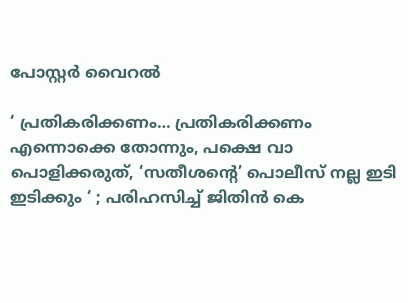പോസ്റ്റര്‍ വൈറല്‍

‘ പ്രതികരിക്കണം… പ്രതികരിക്കണം എന്നൊക്കെ തോന്നും, പക്ഷെ വാ പൊളിക്കരുത്, ‘സതീശന്റെ’ പൊലീസ് നല്ല ഇടി ഇടിക്കും ‘ ; പരിഹസിച്ച് ജിതിൻ കെ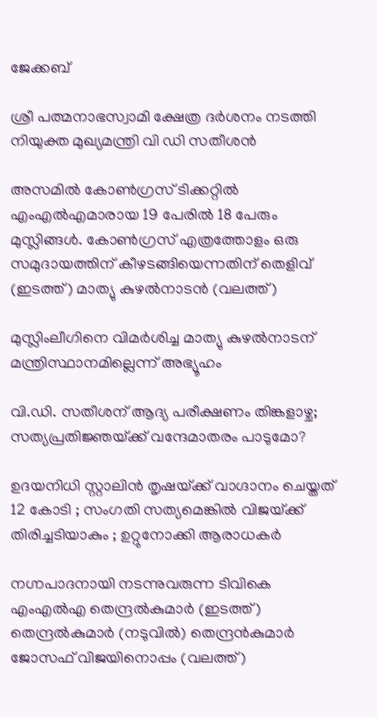ജേക്കബ്

ശ്രീ പത്മനാഭസ്വാമി ക്ഷേത്ര ദര്‍ശനം നടത്തി നിയുക്ത മുഖ്യമന്ത്രി വി ഡി സതീശന്‍

അസമില്‍ കോണ്‍ഗ്രസ് ടിക്കറ്റില്‍ എംഎല്‍എമാരായ 19 പേരില്‍ 18 പേരും മുസ്ലിങ്ങള്‍. കോണ്‍ഗ്രസ് എത്രത്തോളം ഒരു സമുദായത്തിന് കീഴടങ്ങിയെന്നതിന് തെളിവ് (ഇടത്ത്) മാത്യു കുഴല്‍നാടന്‍ (വലത്ത്)

മുസ്ലിംലീഗിനെ വിമര്‍ശിച്ച മാത്യു കുഴല്‍നാടന് മന്ത്രിസ്ഥാനമില്ലെന്ന് അഭ്യൂഹം

വി.ഡി. സതീശന് ആദ്യ പരീക്ഷണം തിങ്കളാഴ്ച; സത്യപ്രതിജ്ഞയ്‌ക്ക് വന്ദേമാതരം പാടുമോ?

ഉദയനിധി സ്റ്റാലിൻ തൃഷയ്‌ക്ക് വാഗ്ദാനം ചെയ്തത് 12 കോടി ; സംഗതി സത്യമെങ്കിൽ വിജയ്‌ക്ക് തിരിച്ചടിയാകും ; ഉറ്റുനോക്കി ആരാധകർ

നഗ്നപാദനായി നടന്നുവരുന്ന ടിവികെ എംഎല്‍എ തെന്ദ്രല്‍കുമാര്‍ (ഇടത്ത്) തെന്ദ്രല്‍കുമാര്‍ (നടുവില്‍) തെന്ദ്രന്‍കുമാര്‍ ജോസഫ് വിജയിനൊപ്പം (വലത്ത്)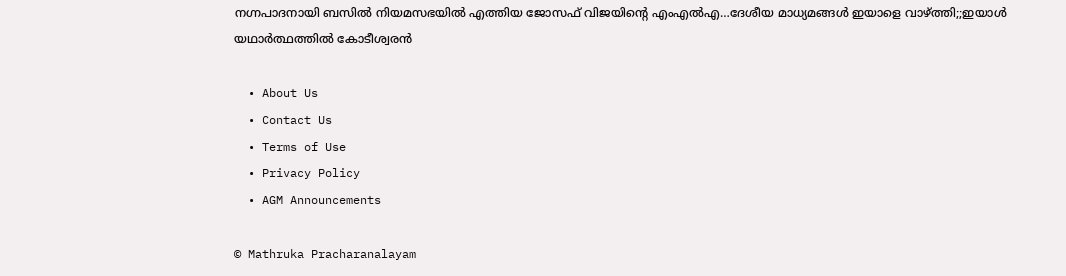നഗ്നപാദനായി ബസില്‍ നിയമസഭയില്‍ എത്തിയ ജോസഫ് വിജയിന്റെ എംഎല്‍എ…ദേശീയ മാധ്യമങ്ങള്‍ ഇയാളെ വാഴ്‌ത്തി;;ഇയാള്‍ യഥാര്‍ത്ഥത്തില്‍ കോടീശ്വരന്‍

  • About Us
  • Contact Us
  • Terms of Use
  • Privacy Policy
  • AGM Announcements

© Mathruka Pracharanalayam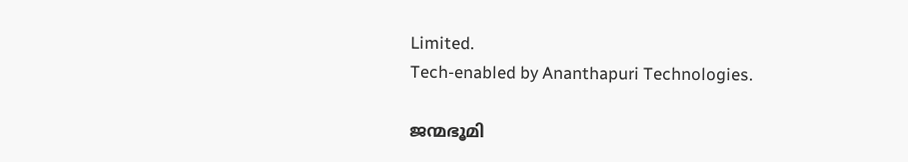Limited.
Tech-enabled by Ananthapuri Technologies.

ജന്മഭൂമി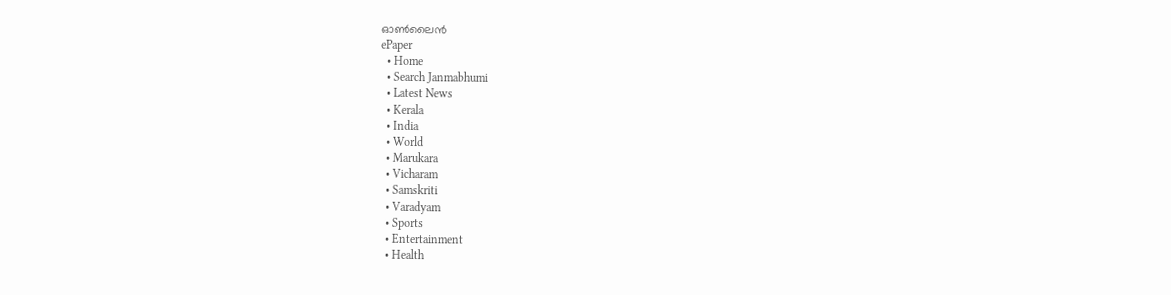ഓണ്‍ലൈന്‍
ePaper
  • Home
  • Search Janmabhumi
  • Latest News
  • Kerala
  • India
  • World
  • Marukara
  • Vicharam
  • Samskriti
  • Varadyam
  • Sports
  • Entertainment
  • Health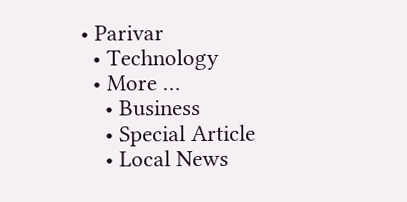• Parivar
  • Technology
  • More …
    • Business
    • Special Article
    • Local News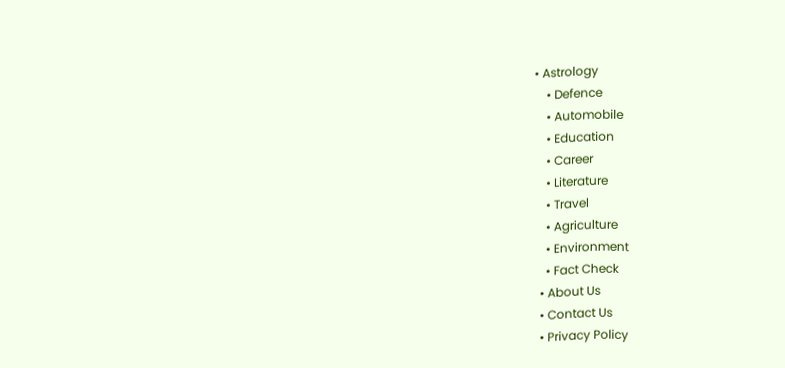• Astrology
    • Defence
    • Automobile
    • Education
    • Career
    • Literature
    • Travel
    • Agriculture
    • Environment
    • Fact Check
  • About Us
  • Contact Us
  • Privacy Policy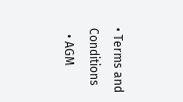• Terms and Conditions
  • AGM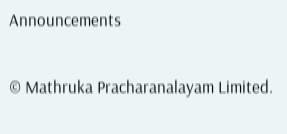Announcements

© Mathruka Pracharanalayam Limited.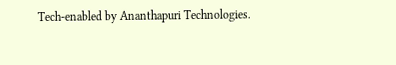Tech-enabled by Ananthapuri Technologies.